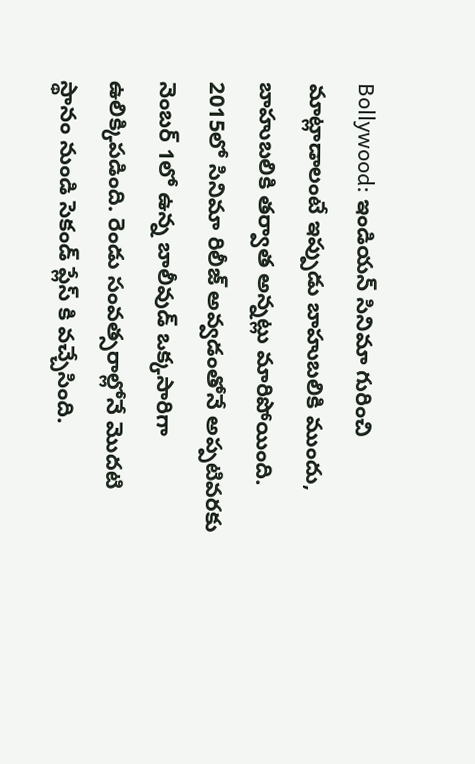Bollywood: ఇండియన్ సినిమా గురించి మాట్లాడాలంటే ఇప్పుడు బాహుబలికి ముందు, బాహుబలికి తర్వాత అన్నట్లు మారిపోయింది. 2015లో సినిమా రిలీజ్ అవ్వడంతోనే అప్పటివరకు నెంబర్ 1లో ఉన్న బాలీవుడ్ ఒక్కసారిగా ఉలిక్కిపడింది. రెండు సంవత్సరాల్లోనే మొదటి స్థానం నుండి సెకండ్ ప్లేస్ కి వచ్చేసింది.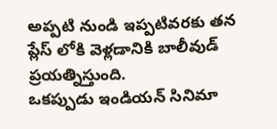అప్పటి నుండి ఇప్పటివరకు తన ప్లేస్ లోకి వెళ్లడానికి బాలీవుడ్ ప్రయత్నిస్తుంది.
ఒకప్పుడు ఇండియన్ సినిమా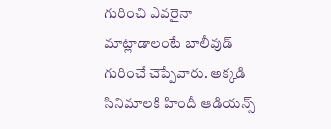గురించి ఎవరైనా మాట్లాడాలంటే బాలీవుడ్ గురించే చెప్పేవారు. అక్కడి సినిమాలకి హిందీ ఆడియన్స్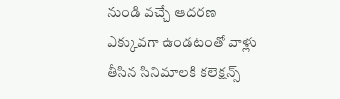నుండి వచ్చే ఆదరణ ఎక్కువగా ఉండటంతో వాళ్లు తీసిన సినిమాలకి కలెక్షన్స్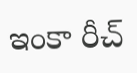ఇంకా రీచ్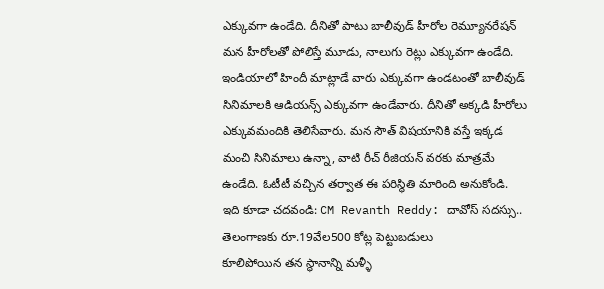ఎక్కువగా ఉండేది. దీనితో పాటు బాలీవుడ్ హీరోల రెమ్యూనరేషన్ మన హీరోలతో పోలిస్తే మూడు, నాలుగు రెట్లు ఎక్కువగా ఉండేది. ఇండియాలో హిందీ మాట్లాడే వారు ఎక్కువగా ఉండటంతో బాలీవుడ్ సినిమాలకి ఆడియన్స్ ఎక్కువగా ఉండేవారు. దీనితో అక్కడి హీరోలు ఎక్కువమందికి తెలిసేవారు. మన సౌత్ విషయానికి వస్తే ఇక్కడ మంచి సినిమాలు ఉన్నా, వాటి రీచ్ రీజియన్ వరకు మాత్రమే ఉండేది. ఓటీటీ వచ్చిన తర్వాత ఈ పరిస్థితి మారింది అనుకోండి.
ఇది కూడా చదవండి: CM Revanth Reddy: దావోస్ సదస్సు.. తెలంగాణకు రూ.19వేల500 కోట్ల పెట్టుబడులు
కూలిపోయిన తన స్థానాన్ని మళ్ళీ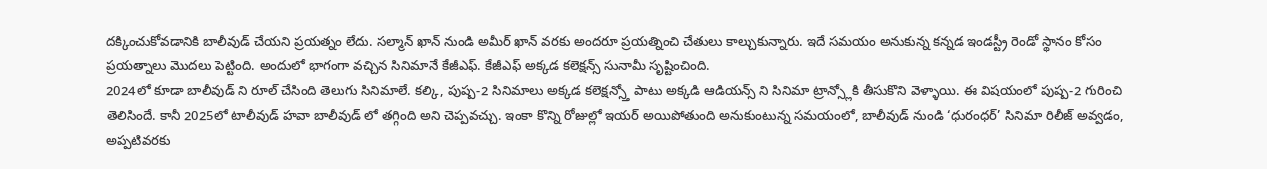దక్కించుకోవడానికి బాలీవుడ్ చేయని ప్రయత్నం లేదు. సల్మాన్ ఖాన్ నుండి అమీర్ ఖాన్ వరకు అందరూ ప్రయత్నించి చేతులు కాల్చుకున్నారు. ఇదే సమయం అనుకున్న కన్నడ ఇండస్ట్రీ రెండో స్థానం కోసం ప్రయత్నాలు మొదలు పెట్టింది. అందులో భాగంగా వచ్చిన సినిమానే కేజీఎఫ్. కేజీఎఫ్ అక్కడ కలెక్షన్స్ సునామీ సృష్టించింది.
2024లో కూడా బాలీవుడ్ ని రూల్ చేసింది తెలుగు సినిమాలే. కల్కి, పుష్ప-2 సినిమాలు అక్కడ కలెక్షన్స్తో పాటు అక్కడి ఆడియన్స్ ని సినిమా ట్రాన్స్లోకి తీసుకొని వెళ్ళాయి. ఈ విషయంలో పుష్ప-2 గురించి తెలిసిందే. కానీ 2025లో టాలీవుడ్ హవా బాలీవుడ్ లో తగ్గింది అని చెప్పవచ్చు. ఇంకా కొన్ని రోజుల్లో ఇయర్ అయిపోతుంది అనుకుంటున్న సమయంలో, బాలీవుడ్ నుండి ‘ధురంధర్’ సినిమా రిలీజ్ అవ్వడం, అప్పటివరకు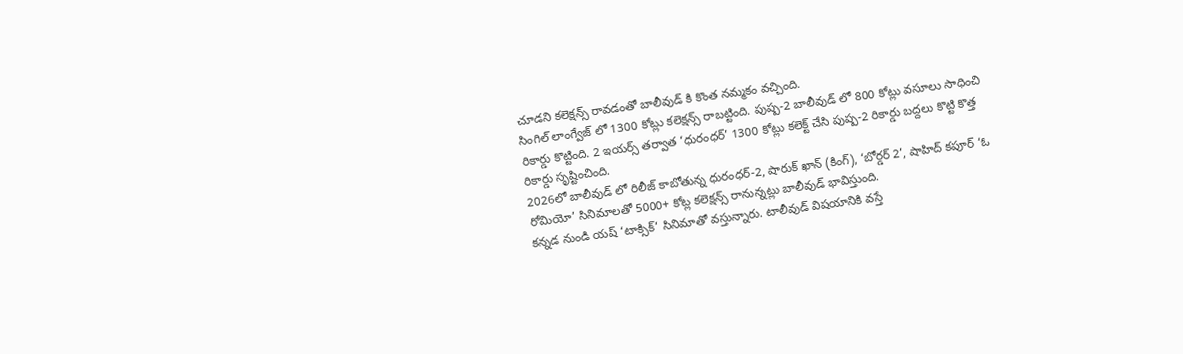చూడని కలెక్షన్స్ రావడంతో బాలీవుడ్ కి కొంత నమ్మకం వచ్చింది.
సింగిల్ లాంగ్వేజ్ లో 1300 కోట్లు కలెక్షన్స్ రాబట్టింది. పుష్ప-2 బాలీవుడ్ లో 800 కోట్లు వసూలు సాధించి రికార్డు కొట్టింది. 2 ఇయర్స్ తర్వాత ‘ధురంధర్’ 1300 కోట్లు కలెక్ట్ చేసి పుష్ప-2 రికార్డు బద్దలు కొట్టి కొత్త రికార్డు సృష్టించింది.
2026లో బాలీవుడ్ లో రిలీజ్ కాబోతున్న ధురంధర్-2, షారుక్ ఖాన్ (కింగ్), ‘బోర్డర్ 2’, షాహిద్ కపూర్ ‘ఓ రోమియో’ సినిమాలతో 5000+ కోట్ల కలెక్షన్స్ రానున్నట్లు బాలీవుడ్ భావిస్తుంది.
కన్నడ నుండి యష్ ‘టాక్సిక్’ సినిమాతో వస్తున్నారు. టాలీవుడ్ విషయానికి వస్తే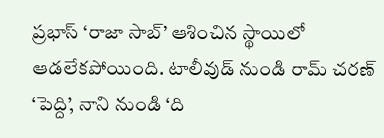ప్రభాస్ ‘రాజా సాబ్’ ఆశించిన స్థాయిలో ఆడలేకపోయింది. టాలీవుడ్ నుండి రామ్ చరణ్ ‘పెద్ది’, నాని నుండి ‘ది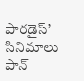పారడైస్’ సినిమాలు పాన్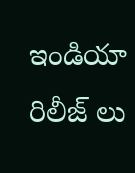ఇండియా రిలీజ్ లు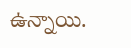ఉన్నాయి.